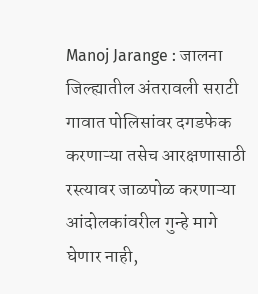Manoj Jarange : जालना जिल्ह्यातील अंतरावली सराटी गावात पोलिसांवर दगडफेक करणाऱ्या तसेच आरक्षणासाठी रस्त्यावर जाळपोळ करणाऱ्या आंदोलकांवरील गुन्हे मागे घेणार नाही,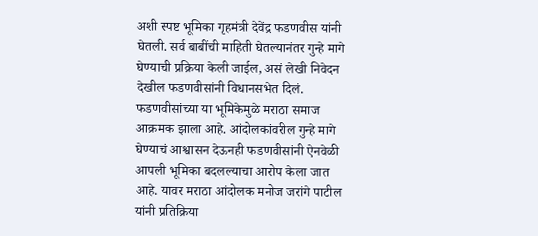अशी स्पष्ट भूमिका गृहमंत्री देवेंद्र फडणवीस यांनी घेतली. सर्व बाबींची माहिती घेतल्यानंतर गुन्हे मागे घेण्याची प्रक्रिया केली जाईल, असं लेखी निवेदन देखील फडणवीसांनी विधानसभेत दिलं.
फडणवीसांच्या या भूमिकेमुळे मराठा समाज आक्रमक झाला आहे. आंदोलकांवरील गुन्हे मागे घेण्याचं आश्वासन देऊनही फडणवीसांनी ऐनवेळी आपली भूमिका बदलल्याचा आरोप केला जात आहे. यावर मराठा आंदोलक मनोज जरांगे पाटील यांनी प्रतिक्रिया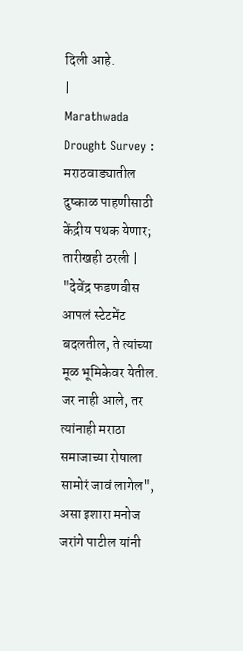दिली आहे.
|
Marathwada Drought Survey : मराठवाड्यातील दुष्काळ पाहणीसाठी केंद्रीय पथक येणार; तारीखही ठरली |
"देवेंद्र फडणवीस आपलं स्टेटमेंट बदलतील, ते त्यांच्या मूळ भूमिकेवर येतील. जर नाही आले, तर त्यांनाही मराठा समाजाच्या रोषाला सामोरं जावं लागेल", असा इशारा मनोज जरांगे पाटील यांनी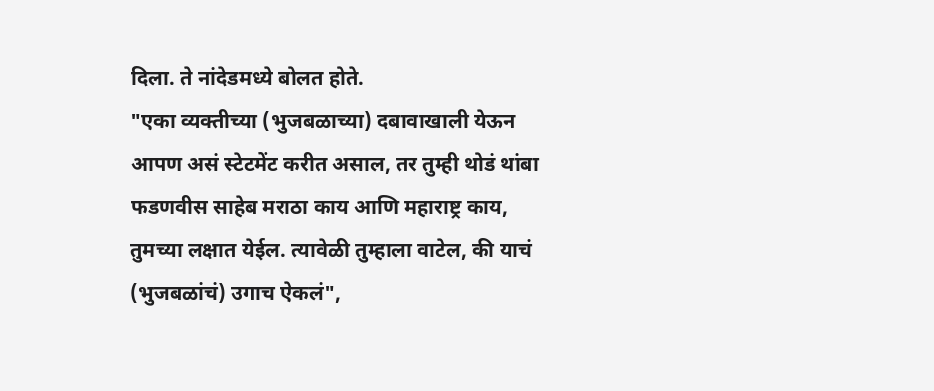दिला. ते नांदेडमध्ये बोलत होते.
"एका व्यक्तीच्या (भुजबळाच्या) दबावाखाली येऊन आपण असं स्टेटमेंट करीत असाल, तर तुम्ही थोडं थांबा फडणवीस साहेब मराठा काय आणि महाराष्ट्र काय, तुमच्या लक्षात येईल. त्यावेळी तुम्हाला वाटेल, की याचं (भुजबळांचं) उगाच ऐकलं",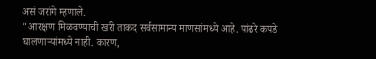असं जरांगे म्हणाले.
"आरक्षण मिळवण्याची खरी ताकद सर्वसामान्य माणसांमध्ये आहे. पांढरे कपडे घालणाऱ्यांमध्ये नाही. कारण,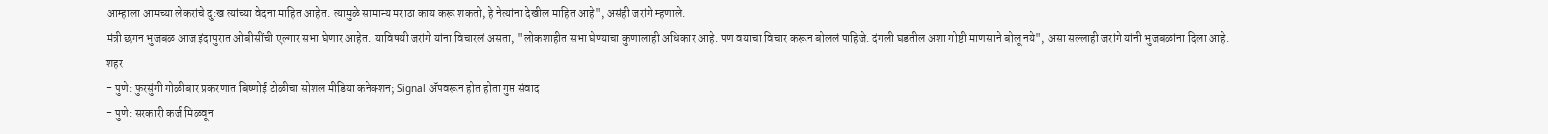आम्हाला आमच्या लेकरांचे दु:ख त्यांच्या वेदना माहित आहेत. त्यामुळे सामान्य मराठा काय करू शकतो, हे नेत्यांना देखील माहित आहे", असंही जरांगे म्हणाले.
मंत्री छगन भुजबळ आज इंदापुरात ओबीसींची एल्गार सभा घेणार आहेत. याविषयी जरांगे यांना विचारलं असता, "लोकशाहीत सभा घेण्याचा कुणालाही अधिकार आहे. पण वयाचा विचार करून बोललं पाहिजे. दंगली घडतील अशा गोष्टी माणसाने बोलू नये", असा सल्लाही जरांगे यांनी भुजबळांना दिला आहे.
शहर
- पुणे: फुरसुंगी गोळीबार प्रकरणात बिष्णोई टोळीचा सोशल मीडिया कनेक्शन; Signal ॲपवरून होत होता गुप्त संवाद
- पुणे: सरकारी कर्ज मिळवून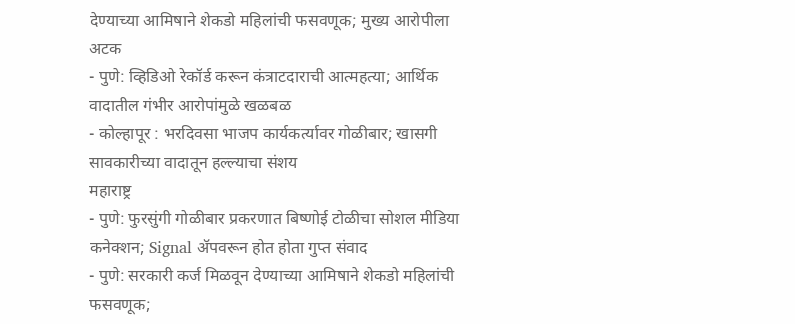देण्याच्या आमिषाने शेकडो महिलांची फसवणूक; मुख्य आरोपीला अटक
- पुणे: व्हिडिओ रेकॉर्ड करून कंत्राटदाराची आत्महत्या; आर्थिक वादातील गंभीर आरोपांमुळे खळबळ
- कोल्हापूर : भरदिवसा भाजप कार्यकर्त्यावर गोळीबार; खासगी सावकारीच्या वादातून हल्ल्याचा संशय
महाराष्ट्र
- पुणे: फुरसुंगी गोळीबार प्रकरणात बिष्णोई टोळीचा सोशल मीडिया कनेक्शन; Signal ॲपवरून होत होता गुप्त संवाद
- पुणे: सरकारी कर्ज मिळवून देण्याच्या आमिषाने शेकडो महिलांची फसवणूक;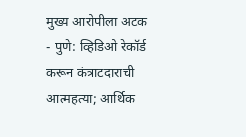मुख्य आरोपीला अटक
- पुणे: व्हिडिओ रेकॉर्ड करून कंत्राटदाराची आत्महत्या; आर्थिक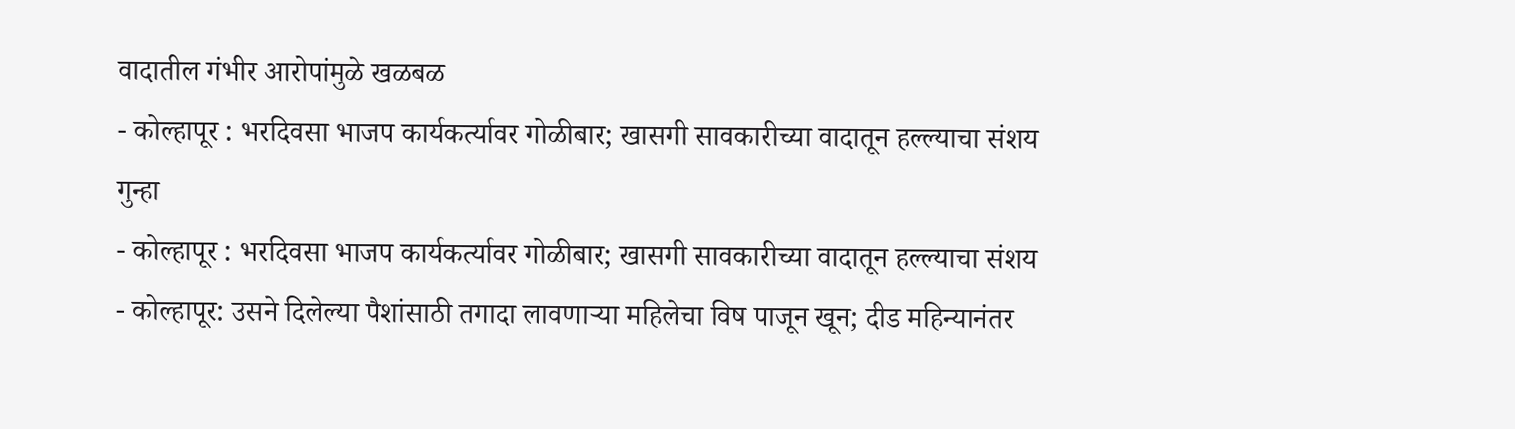वादातील गंभीर आरोपांमुळे खळबळ
- कोल्हापूर : भरदिवसा भाजप कार्यकर्त्यावर गोळीबार; खासगी सावकारीच्या वादातून हल्ल्याचा संशय
गुन्हा
- कोल्हापूर : भरदिवसा भाजप कार्यकर्त्यावर गोळीबार; खासगी सावकारीच्या वादातून हल्ल्याचा संशय
- कोल्हापूर: उसने दिलेल्या पैशांसाठी तगादा लावणाऱ्या महिलेचा विष पाजून खून; दीड महिन्यानंतर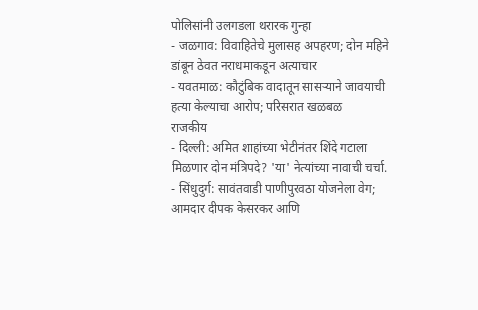पोलिसांनी उलगडला थरारक गुन्हा
- जळगाव: विवाहितेचे मुलासह अपहरण; दोन महिने डांबून ठेवत नराधमाकडून अत्याचार
- यवतमाळ: कौटुंबिक वादातून सासऱ्याने जावयाची हत्या केल्याचा आरोप; परिसरात खळबळ
राजकीय
- दिल्ली: अमित शाहांच्या भेटीनंतर शिंदे गटाला मिळणार दोन मंत्रिपदे? 'या' नेत्यांच्या नावाची चर्चा.
- सिंधुदुर्ग: सावंतवाडी पाणीपुरवठा योजनेला वेग; आमदार दीपक केसरकर आणि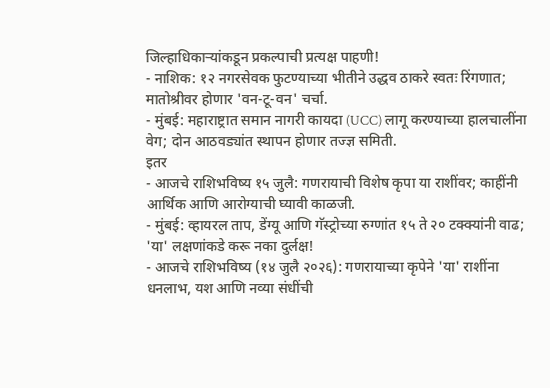जिल्हाधिकाऱ्यांकडून प्रकल्पाची प्रत्यक्ष पाहणी!
- नाशिक: १२ नगरसेवक फुटण्याच्या भीतीने उद्धव ठाकरे स्वतः रिंगणात; मातोश्रीवर होणार 'वन-टू-वन' चर्चा.
- मुंबई: महाराष्ट्रात समान नागरी कायदा (UCC) लागू करण्याच्या हालचालींना वेग; दोन आठवड्यांत स्थापन होणार तज्ज्ञ समिती.
इतर
- आजचे राशिभविष्य १५ जुलै: गणरायाची विशेष कृपा या राशींवर; काहींनी आर्थिक आणि आरोग्याची घ्यावी काळजी.
- मुंबई: व्हायरल ताप, डेंग्यू आणि गॅस्ट्रोच्या रुग्णांत १५ ते २० टक्क्यांनी वाढ; 'या' लक्षणांकडे करू नका दुर्लक्ष!
- आजचे राशिभविष्य (१४ जुलै २०२६): गणरायाच्या कृपेने 'या' राशींना धनलाभ, यश आणि नव्या संधींची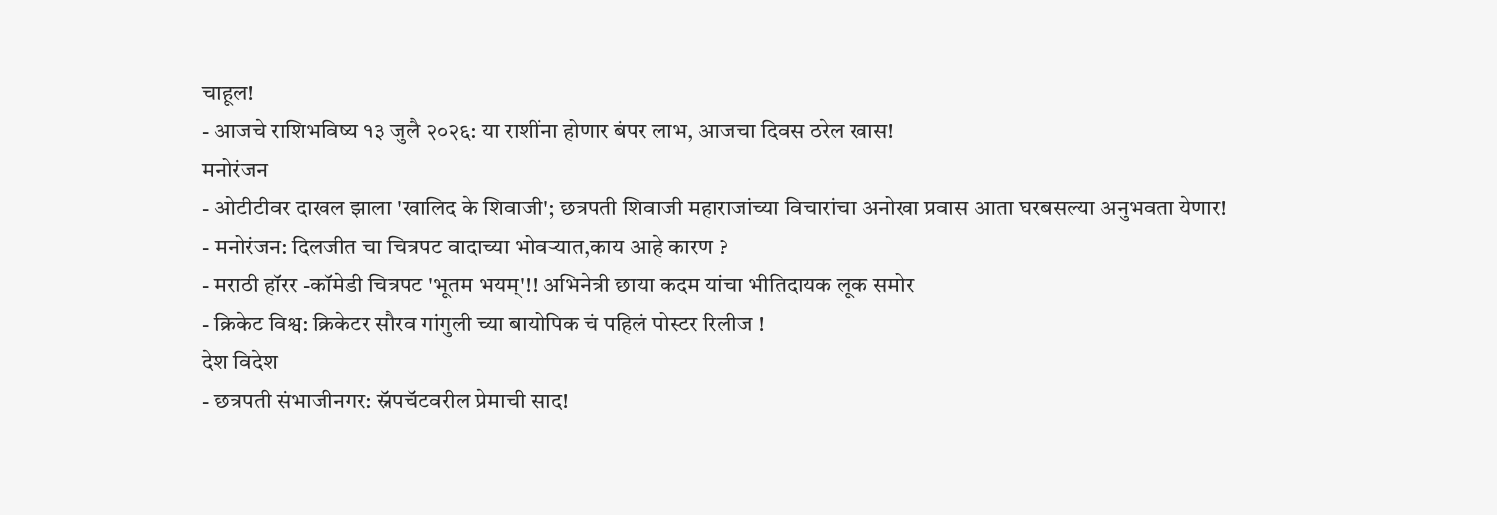चाहूल!
- आजचे राशिभविष्य १३ जुलै २०२६: या राशींना होणार बंपर लाभ, आजचा दिवस ठरेल खास!
मनोरंजन
- ओटीटीवर दाखल झाला 'खालिद के शिवाजी'; छत्रपती शिवाजी महाराजांच्या विचारांचा अनोखा प्रवास आता घरबसल्या अनुभवता येणार!
- मनोरंजन: दिलजीत चा चित्रपट वादाच्या भोवऱ्यात,काय आहे कारण ?
- मराठी हॉरर -कॉमेडी चित्रपट 'भूतम भयम्'!! अभिनेत्री छाया कदम यांचा भीतिदायक लूक समोर
- क्रिकेट विश्व: क्रिकेटर सौरव गांगुली च्या बायोपिक चं पहिलं पोस्टर रिलीज !
देश विदेश
- छत्रपती संभाजीनगर: स्नॅपचॅटवरील प्रेमाची साद!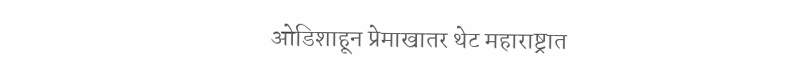ओडिशाहून प्रेमाखातर थेट महाराष्ट्रात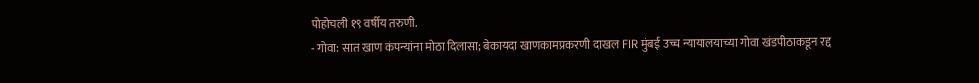पोहोचली १९ वर्षीय तरुणी.
- गोवा: सात खाण कंपन्यांना मोठा दिलासा; बेकायदा खाणकामप्रकरणी दाखल FIR मुंबई उच्च न्यायालयाच्या गोवा खंडपीठाकडून रद्द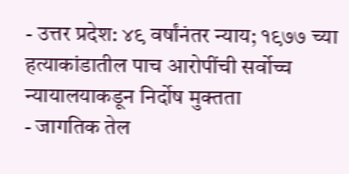- उत्तर प्रदेश: ४९ वर्षांनंतर न्याय; १९७७ च्या हत्याकांडातील पाच आरोपींची सर्वोच्च न्यायालयाकडून निर्दोष मुक्तता
- जागतिक तेल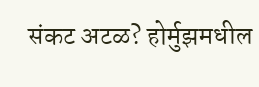संकट अटळ? होर्मुझमधील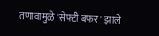तणावामुळे 'सेफ्टी बफर' झाले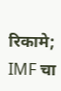रिकामे; IMF चा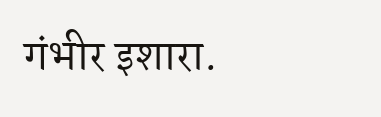गंभीर इशारा.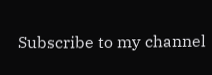Subscribe to my channel